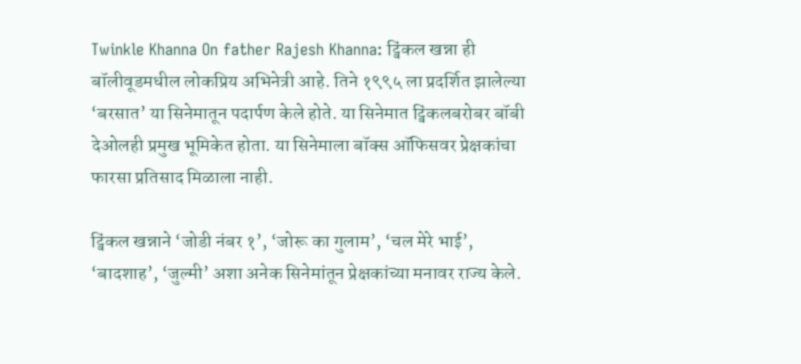Twinkle Khanna On father Rajesh Khanna: ट्विंकल खन्ना ही बॉलीवूडमधील लोकप्रिय अभिनेत्री आहे. तिने १९९५ ला प्रदर्शित झालेल्या ‘बरसात’ या सिनेमातून पदार्पण केले होते. या सिनेमात ट्विंकलबरोबर बॉबी देओलही प्रमुख भूमिकेत होता. या सिनेमाला बॉक्स ऑफिसवर प्रेक्षकांचा फारसा प्रतिसाद मिळाला नाही.

ट्विंकल खन्नाने ‘जोडी नंबर १’, ‘जोरू का गुलाम’, ‘चल मेरे भाई’, ‘बादशाह’, ‘जुल्मी’ अशा अनेक सिनेमांतून प्रेक्षकांच्या मनावर राज्य केले.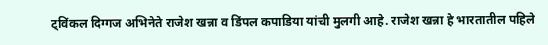ट्विंकल दिग्गज अभिनेते राजेश खन्ना व डिंपल कपाडिया यांची मुलगी आहे. राजेश खन्ना हे भारतातील पहिले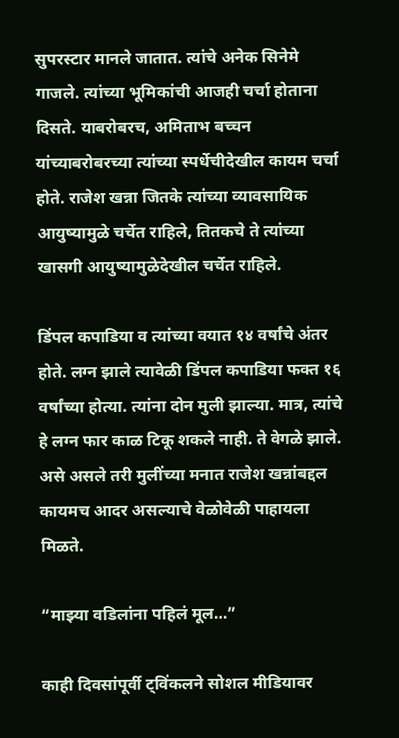सुपरस्टार मानले जातात. त्यांचे अनेक सिनेमे गाजले. त्यांच्या भूमिकांची आजही चर्चा होताना दिसते. याबरोबरच, अमिताभ बच्चन यांच्याबरोबरच्या त्यांच्या स्पर्धेचीदेखील कायम चर्चा होते. राजेश खन्ना जितके त्यांच्या व्यावसायिक आयुष्यामुळे चर्चेत राहिले, तितकचे ते त्यांच्या खासगी आयुष्यामुळेदेखील चर्चेत राहिले.

डिंपल कपाडिया व त्यांच्या वयात १४ वर्षांचे अंतर होते. लग्न झाले त्यावेळी डिंपल कपाडिया फक्त १६ वर्षांच्या होत्या. त्यांना दोन मुली झाल्या. मात्र, त्यांचे हे लग्न फार काळ टिकू शकले नाही. ते वेगळे झाले. असे असले तरी मुलींच्या मनात राजेश खन्नांबद्दल कायमच आदर असल्याचे वेळोवेळी पाहायला मिळते.

“माझ्या वडिलांना पहिलं मूल…”

काही दिवसांपूर्वी ट्विंकलने सोशल मीडियावर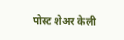पोस्ट शेअर केली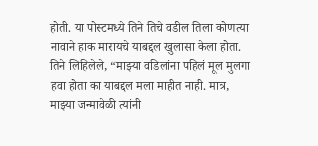होती. या पोस्टमध्ये तिने तिचे वडील तिला कोणत्या नावाने हाक मारायचे याबद्दल खुलासा केला होता. तिने लिहिलेले, “माझ्या वडिलांना पहिलं मूल मुलगा हवा होता का याबद्दल मला माहीत नाही. मात्र, माझ्या जन्मावेळी त्यांनी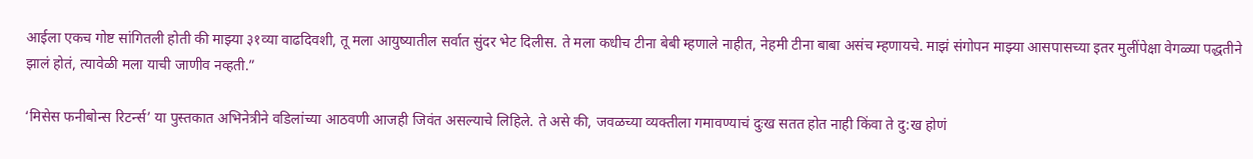आईला एकच गोष्ट सांगितली होती की माझ्या ३१व्या वाढदिवशी, तू मला आयुष्यातील सर्वात सुंदर भेट दिलीस. ते मला कधीच टीना बेबी म्हणाले नाहीत, नेहमी टीना बाबा असंच म्हणायचे. माझं संगोपन माझ्या आसपासच्या इतर मुलींपेक्षा वेगळ्या पद्धतीने झालं होतं, त्यावेळी मला याची जाणीव नव्हती.”

‘मिसेस फनीबोन्स रिटर्न्स’ या पुस्तकात अभिनेत्रीने वडिलांच्या आठवणी आजही जिवंत असल्याचे लिहिले. ते असे की, जवळच्या व्यक्तीला गमावण्याचं दुःख सतत होत नाही किंवा ते दु:ख होणं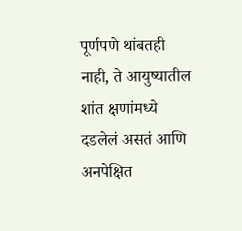पूर्णपणे थांबतही नाही, ते आयुष्यातील शांत क्षणांमध्ये दडलेलं असतं आणि अनपेक्षित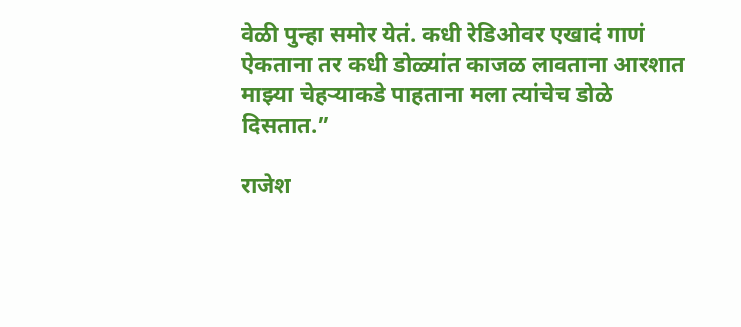वेळी पुन्हा समोर येतं. कधी रेडिओवर एखादं गाणं ऐकताना तर कधी डोळ्यांत काजळ लावताना आरशात माझ्या चेहऱ्याकडे पाहताना मला त्यांचेच डोळे दिसतात.”

राजेश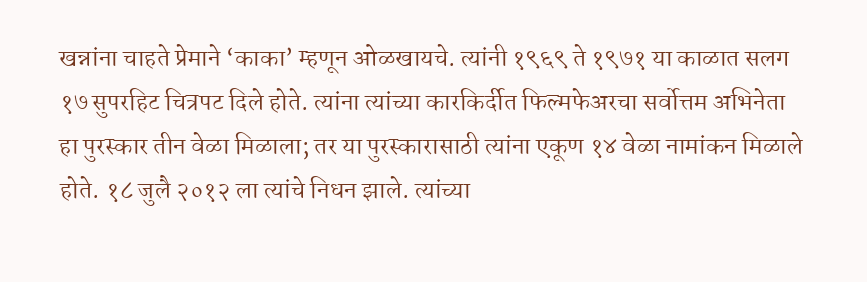खन्नांना चाहते प्रेमाने ‘काका’ म्हणून ओळखायचे. त्यांनी १९६९ ते १९७१ या काळात सलग १७ सुपरहिट चित्रपट दिले होते. त्यांना त्यांच्या कारकि‍र्दीत फिल्मफेअरचा सर्वोत्तम अभिनेता हा पुरस्कार तीन वेळा मिळाला; तर या पुरस्कारासाठी त्यांना एकूण १४ वेळा नामांकन मिळाले होते. १८ जुलै २०१२ ला त्यांचे निधन झाले. त्यांच्या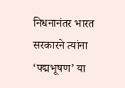निधनानंतर भारत सरकारने त्यांना ‘पद्मभूषण’ या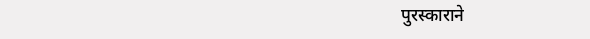पुरस्काराने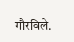गौरविले.